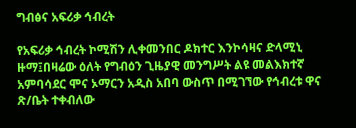ግብፅና አፍሪቃ ኅብረት

የአፍሪቃ ኅብረት ኮሚሽን ሊቀመንበር ዶክተር እንኮሳዛና ድላሚኒ ዙማ፤በዛሬው ዕለት የግብዕን ጊዜያዊ መንግሥት ልዩ መልእክተኛ አምባሳደር ሞና ኦማርን አዲስ አበባ ውስጥ በሚገኘው የኅብረቱ ዋና ጽ/ቤት ተቀብለው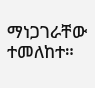ማነጋገራቸው ተመለከተ።